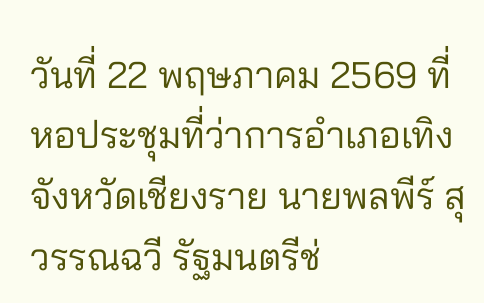วันที่ 22 พฤษภาคม 2569 ที่หอประชุมที่ว่าการอำเภอเทิง จังหวัดเชียงราย นายพลพีร์ สุวรรณฉวี รัฐมนตรีช่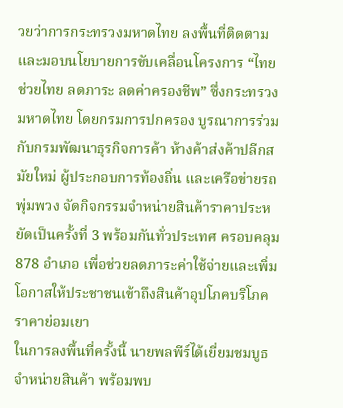วยว่าการกระทรวงมหาดไทย ลงพื้นที่ติดตามและมอบนโยบายการขับเคลื่อนโครงการ “ไทยช่วยไทย ลดภาระ ลดค่าครองชีพ” ซึ่งกระทรวงมหาดไทย โดยกรมการปกครอง บูรณาการร่วมกับกรมพัฒนาธุรกิจการค้า ห้างค้าส่งค้าปลีกสมัยใหม่ ผู้ประกอบการท้องถิ่น และเครือข่ายรถพุ่มพวง จัดกิจกรรมจำหน่ายสินค้าราคาประหยัดเป็นครั้งที่ 3 พร้อมกันทั่วประเทศ ครอบคลุม 878 อำเภอ เพื่อช่วยลดภาระค่าใช้จ่ายและเพิ่มโอกาสให้ประชาชนเข้าถึงสินค้าอุปโภคบริโภคราคาย่อมเยา
ในการลงพื้นที่ครั้งนี้ นายพลพีร์ได้เยี่ยมชมบูธจำหน่ายสินค้า พร้อมพบ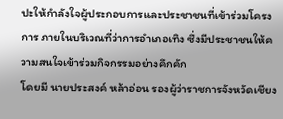ปะให้กำลังใจผู้ประกอบการและประชาชนที่เข้าร่วมโครงการ ภายในบริเวณที่ว่าการอำเภอเทิง ซึ่งมีประชาชนให้ความสนใจเข้าร่วมกิจกรรมอย่างคึกคัก
โดยมี นายประสงค์ หล้าอ่อน รองผู้ว่าราชการจังหวัดเชียง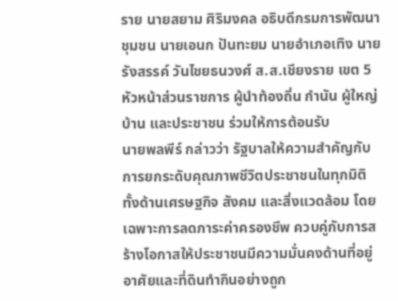ราย นายสยาม ศิริมงคล อธิบดีกรมการพัฒนาชุมชน นายเอนก ปันทะยม นายอำเภอเทิง นายรังสรรค์ วันไชยธนวงศ์ ส.ส.เชียงราย เขต 5 หัวหน้าส่วนราชการ ผู้นำท้องถิ่น กำนัน ผู้ใหญ่บ้าน และประชาชน ร่วมให้การต้อนรับ
นายพลพีร์ กล่าวว่า รัฐบาลให้ความสำคัญกับการยกระดับคุณภาพชีวิตประชาชนในทุกมิติ ทั้งด้านเศรษฐกิจ สังคม และสิ่งแวดล้อม โดยเฉพาะการลดภาระค่าครองชีพ ควบคู่กับการสร้างโอกาสให้ประชาชนมีความมั่นคงด้านที่อยู่อาศัยและที่ดินทำกินอย่างถูก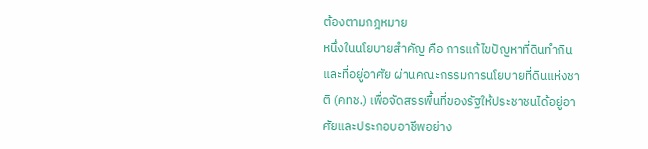ต้องตามกฎหมาย
หนึ่งในนโยบายสำคัญ คือ การแก้ไขปัญหาที่ดินทำกินและที่อยู่อาศัย ผ่านคณะกรรมการนโยบายที่ดินแห่งชาติ (คทช.) เพื่อจัดสรรพื้นที่ของรัฐให้ประชาชนได้อยู่อาศัยและประกอบอาชีพอย่าง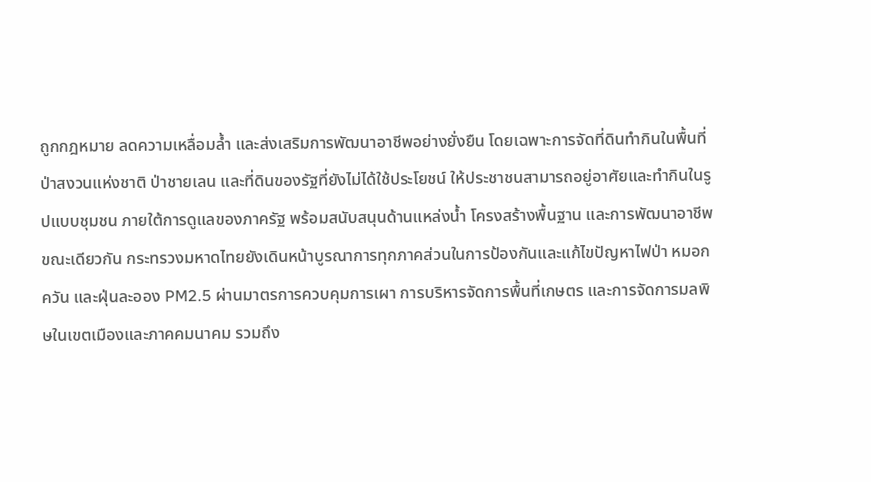ถูกกฎหมาย ลดความเหลื่อมล้ำ และส่งเสริมการพัฒนาอาชีพอย่างยั่งยืน โดยเฉพาะการจัดที่ดินทำกินในพื้นที่ป่าสงวนแห่งชาติ ป่าชายเลน และที่ดินของรัฐที่ยังไม่ได้ใช้ประโยชน์ ให้ประชาชนสามารถอยู่อาศัยและทำกินในรูปแบบชุมชน ภายใต้การดูแลของภาครัฐ พร้อมสนับสนุนด้านแหล่งน้ำ โครงสร้างพื้นฐาน และการพัฒนาอาชีพ
ขณะเดียวกัน กระทรวงมหาดไทยยังเดินหน้าบูรณาการทุกภาคส่วนในการป้องกันและแก้ไขปัญหาไฟป่า หมอกควัน และฝุ่นละออง PM2.5 ผ่านมาตรการควบคุมการเผา การบริหารจัดการพื้นที่เกษตร และการจัดการมลพิษในเขตเมืองและภาคคมนาคม รวมถึง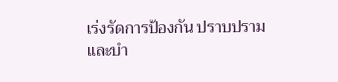เร่งรัดการป้องกัน ปราบปราม และบำ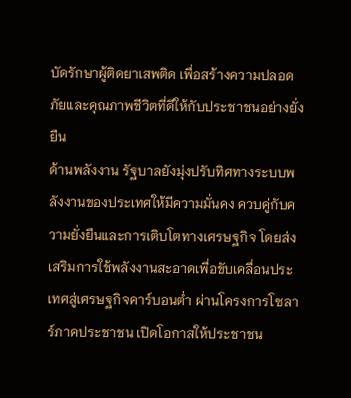บัดรักษาผู้ติดยาเสพติด เพื่อสร้างความปลอดภัยและคุณภาพชีวิตที่ดีให้กับประชาชนอย่างยั่งยืน
ด้านพลังงาน รัฐบาลยังมุ่งปรับทิศทางระบบพลังงานของประเทศให้มีความมั่นคง ควบคู่กับความยั่งยืนและการเติบโตทางเศรษฐกิจ โดยส่งเสริมการใช้พลังงานสะอาดเพื่อขับเคลื่อนประเทศสู่เศรษฐกิจคาร์บอนต่ำ ผ่านโครงการโซลาร์ภาคประชาชน เปิดโอกาสให้ประชาชน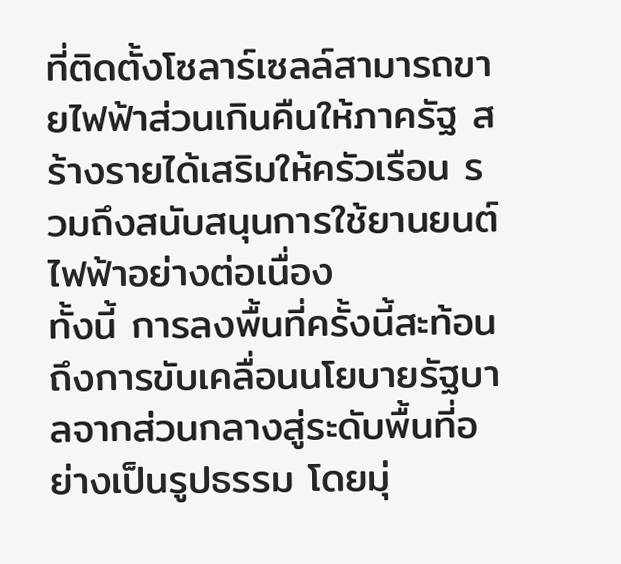ที่ติดตั้งโซลาร์เซลล์สามารถขายไฟฟ้าส่วนเกินคืนให้ภาครัฐ สร้างรายได้เสริมให้ครัวเรือน รวมถึงสนับสนุนการใช้ยานยนต์ไฟฟ้าอย่างต่อเนื่อง
ทั้งนี้ การลงพื้นที่ครั้งนี้สะท้อนถึงการขับเคลื่อนนโยบายรัฐบาลจากส่วนกลางสู่ระดับพื้นที่อย่างเป็นรูปธรรม โดยมุ่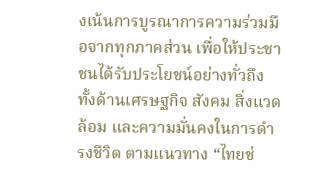งเน้นการบูรณาการความร่วมมือจากทุกภาคส่วน เพื่อให้ประชาชนได้รับประโยชน์อย่างทั่วถึง ทั้งด้านเศรษฐกิจ สังคม สิ่งแวดล้อม และความมั่นคงในการดำรงชีวิต ตามแนวทาง “ไทยช่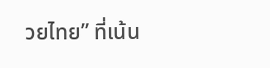วยไทย” ที่เน้น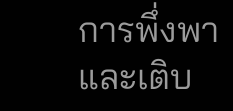การพึ่งพาและเติบ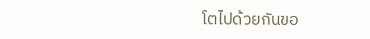โตไปด้วยกันขอ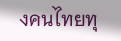งคนไทยทุ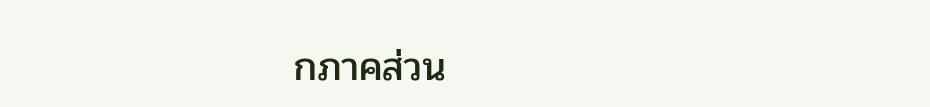กภาคส่วน